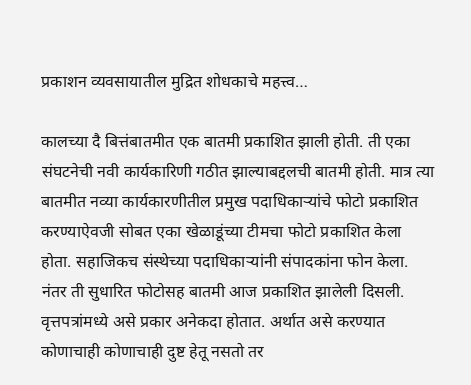प्रकाशन व्यवसायातील मुद्रित शोधकाचे महत्त्व…

कालच्या दै बित्तंबातमीत एक बातमी प्रकाशित झाली होती. ती एका संघटनेची नवी कार्यकारिणी गठीत झाल्याबद्दलची बातमी होती. मात्र त्या बातमीत नव्या कार्यकारणीतील प्रमुख पदाधिकाऱ्यांचे फोटो प्रकाशित करण्याऐवजी सोबत एका खेळाडूंच्या टीमचा फोटो प्रकाशित केला होता. सहाजिकच संस्थेच्या पदाधिकाऱ्यांनी संपादकांना फोन केला. नंतर ती सुधारित फोटोसह बातमी आज प्रकाशित झालेली दिसली.
वृत्तपत्रांमध्ये असे प्रकार अनेकदा होतात. अर्थात असे करण्यात कोणाचाही कोणाचाही दुष्ट हेतू नसतो तर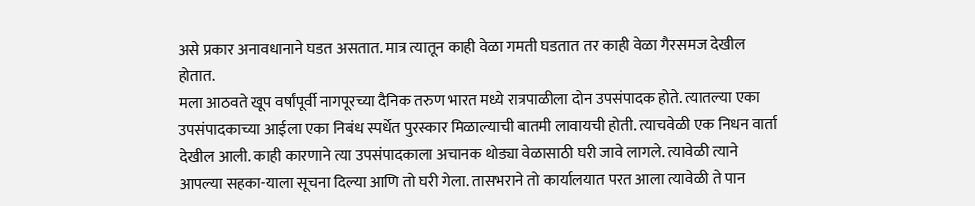असे प्रकार अनावधानाने घडत असतात. मात्र त्यातून काही वेळा गमती घडतात तर काही वेळा गैरसमज देखील होतात.
मला आठवते खूप वर्षांपूर्वी नागपूरच्या दैनिक तरुण भारत मध्ये रात्रपाळीला दोन उपसंपादक होते. त्यातल्या एका उपसंपादकाच्या आईला एका निबंध स्पर्धेत पुरस्कार मिळाल्याची बातमी लावायची होती. त्याचवेळी एक निधन वार्ता देखील आली. काही कारणाने त्या उपसंपादकाला अचानक थोड्या वेळासाठी घरी जावे लागले. त्यावेळी त्याने आपल्या सहका-याला सूचना दिल्या आणि तो घरी गेला. तासभराने तो कार्यालयात परत आला त्यावेळी ते पान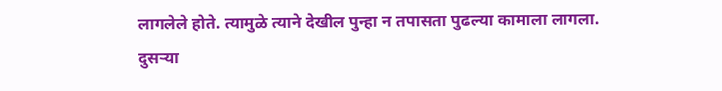लागलेले होते. त्यामुळे त्याने देखील पुन्हा न तपासता पुढल्या कामाला लागला.
दुसऱ्या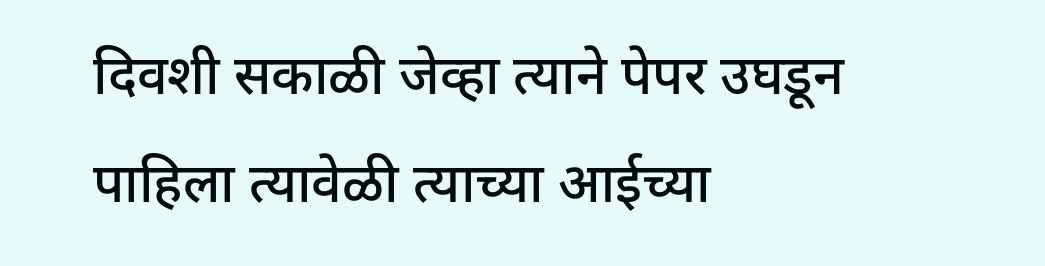दिवशी सकाळी जेव्हा त्याने पेपर उघडून पाहिला त्यावेळी त्याच्या आईच्या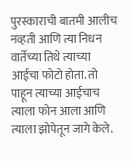पुरस्काराची बातमी आलीच नव्हती आणि त्या निधन वार्तेच्या तिथे त्याच्या आईचा फोटो होता. तो पाहून त्याच्या आईचाच त्याला फोन आला आणि त्याला झोपेतून जागे केले.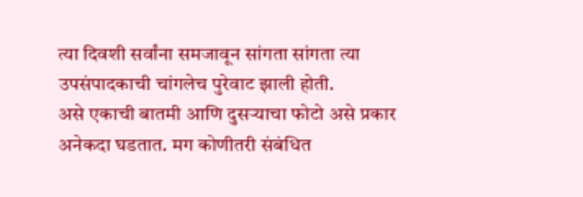त्या दिवशी सर्वांना समजावून सांगता सांगता त्या उपसंपादकाची चांगलेच पुरेवाट झाली होती.
असे एकाची बातमी आणि दुसऱ्याचा फोटो असे प्रकार अनेकदा घडतात. मग कोणीतरी संबंधित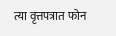त्या वृत्तपत्रात फोन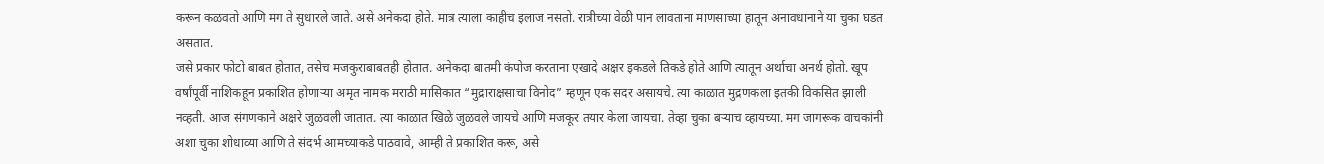करून कळवतो आणि मग ते सुधारले जाते. असे अनेकदा होते. मात्र त्याला काहीच इलाज नसतो. रात्रीच्या वेळी पान लावताना माणसाच्या हातून अनावधानाने या चुका घडत असतात.
जसे प्रकार फोटो बाबत होतात, तसेच मजकुराबाबतही होतात. अनेकदा बातमी कंपोज करताना एखादे अक्षर इकडले तिकडे होते आणि त्यातून अर्थाचा अनर्थ होतो. खूप वर्षांपूर्वी नाशिकहून प्रकाशित होणाऱ्या अमृत नामक मराठी मासिकात “मुद्राराक्षसाचा विनोद” म्हणून एक सदर असायचे. त्या काळात मुद्रणकला इतकी विकसित झाली नव्हती. आज संगणकाने अक्षरे जुळवली जातात. त्या काळात खिळे जुळवले जायचे आणि मजकूर तयार केला जायचा. तेव्हा चुका बऱ्याच व्हायच्या. मग जागरूक वाचकांनी अशा चुका शोधाव्या आणि ते संदर्भ आमच्याकडे पाठवावे, आम्ही ते प्रकाशित करू, असे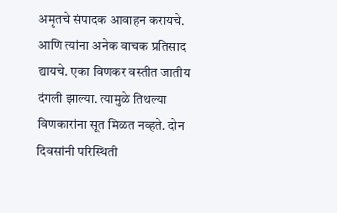अमृतचे संपादक आवाहन करायचे. आणि त्यांना अनेक वाचक प्रतिसाद द्यायचे. एका विणकर वस्तीत जातीय दंगली झाल्या. त्यामुळे तिथल्या विणकारांना सूत मिळत नव्हते. दोन दिवसांनी परिस्थिती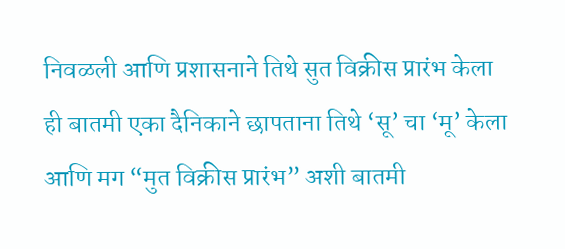निवळली आणि प्रशासनाने तिथे सुत विक्रीस प्रारंभ केला ही बातमी एका दैनिकाने छापताना तिथे ‘सू’ चा ‘मू’ केला आणि मग “मुत विक्रीस प्रारंभ” अशी बातमी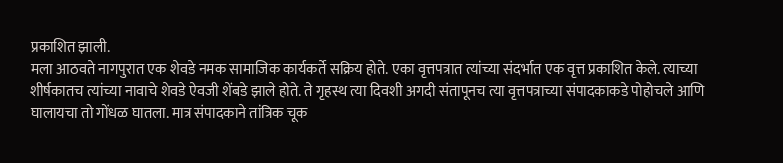प्रकाशित झाली.
मला आठवते नागपुरात एक शेवडे नमक सामाजिक कार्यकर्ते सक्रिय होते. एका वृत्तपत्रात त्यांच्या संदर्भात एक वृत्त प्रकाशित केले. त्याच्या शीर्षकातच त्यांच्या नावाचे शेवडे ऐवजी शेंबडे झाले होते. ते गृहस्थ त्या दिवशी अगदी संतापूनच त्या वृत्तपत्राच्या संपादकाकडे पोहोचले आणि घालायचा तो गोंधळ घातला. मात्र संपादकाने तांत्रिक चूक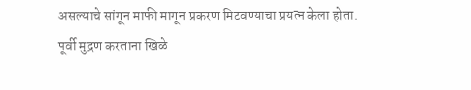असल्याचे सांगून माफी मागून प्रकरण मिटवण्याचा प्रयत्न केला होता.
पूर्वी मुद्रण करताना खिळे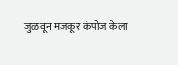जुळवून मजकूर कंपोज केला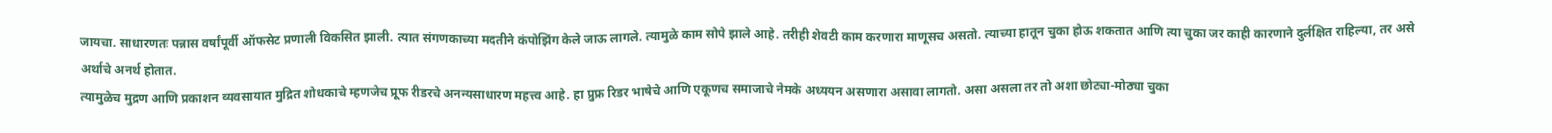जायचा. साधारणतः पन्नास वर्षांपूर्वी ऑफसेट प्रणाली विकसित झाली. त्यात संगणकाच्या मदतीने कंपोझिंग केले जाऊ लागले. त्यामुळे काम सोपे झाले आहे. तरीही शेवटी काम करणारा माणूसच असतो. त्याच्या हातून चुका होऊ शकतात आणि त्या चुका जर काही कारणाने दुर्लक्षित राहिल्या, तर असे अर्थाचे अनर्थ होतात.
त्यामुळेच मुद्रण आणि प्रकाशन व्यवसायात मुद्रित शोधकाचे म्हणजेच प्रूफ रीडरचे अनन्यसाधारण महत्त्व आहे. हा प्रुफ्र रिडर भाषेचे आणि एकूणच समाजाचे नेमके अध्ययन असणारा असावा लागतो. असा असला तर तो अशा छोट्या-मोठ्या चुका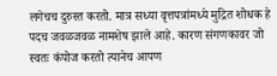लगेचच दुरुस्त करतो. मात्र सध्या वृत्तपत्रांमध्ये मुद्रित शोधक हे पदच जवळजवळ नामशेष झाले आहे. कारण संगणकावर जो स्वतः कंपोज करतो त्यानेच आपण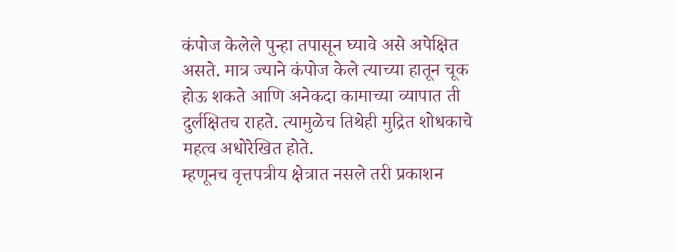कंपोज केलेले पुन्हा तपासून घ्यावे असे अपेक्षित असते. मात्र ज्याने कंपोज केले त्याच्या हातून चूक होऊ शकते आणि अनेकदा कामाच्या व्यापात ती दुर्लक्षितच राहते. त्यामुळेच तिथेही मुद्रित शोधकाचे महत्व अधोरेखित होते.
म्हणूनच वृत्तपत्रीय क्षेत्रात नसले तरी प्रकाशन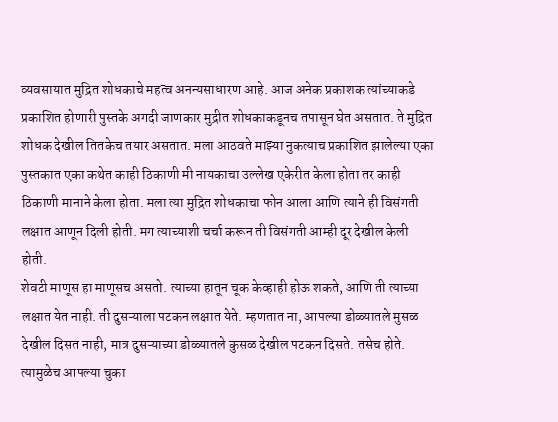व्यवसायात मुद्रित शोधकाचे महत्व अनन्यसाधारण आहे. आज अनेक प्रकाशक त्यांच्याकडे प्रकाशित होणारी पुस्तके अगदी जाणकार मुद्रीत शोधकाकडूनच तपासून घेत असतात. ते मुद्रित शोधक देखील तितकेच तयार असतात. मला आठवते माझ्या नुकत्याच प्रकाशित झालेल्या एका पुस्तकात एका कथेत काही ठिकाणी मी नायकाचा उल्लेख एकेरीत केला होता तर काही ठिकाणी मानाने केला होता. मला त्या मुद्रित शोधकाचा फोन आला आणि त्याने ही विसंगती लक्षात आणून दिली होती. मग त्याच्याशी चर्चा करून ती विसंगती आम्ही दूर देखील केली होती.
शेवटी माणूस हा माणूसच असतो. त्याच्या हातून चूक केव्हाही होऊ शकते, आणि ती त्याच्या लक्षात येत नाही. ती दुसऱ्याला पटकन लक्षात येते. म्हणतात ना, आपल्या डोळ्यातले मुसळ देखील दिसत नाही, मात्र दुसऱ्याच्या डोळ्यातले कुसळ देखील पटकन दिसते. तसेच होते. त्यामुळेच आपल्या चुका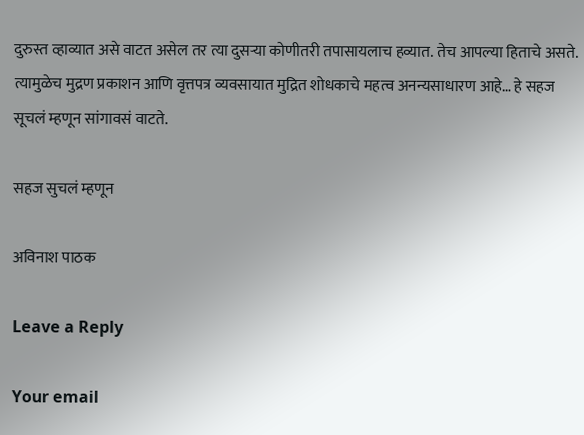दुरुस्त व्हाव्यात असे वाटत असेल तर त्या दुसऱ्या कोणीतरी तपासायलाच हव्यात. तेच आपल्या हिताचे असते.
त्यामुळेच मुद्रण प्रकाशन आणि वृत्तपत्र व्यवसायात मुद्रित शोधकाचे महत्व अनन्यसाधारण आहे… हे सहज सूचलं म्हणून सांगावसं वाटते.

सहज सुचलं म्हणून

अविनाश पाठक

Leave a Reply

Your email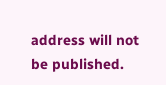address will not be published.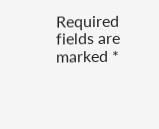Required fields are marked *